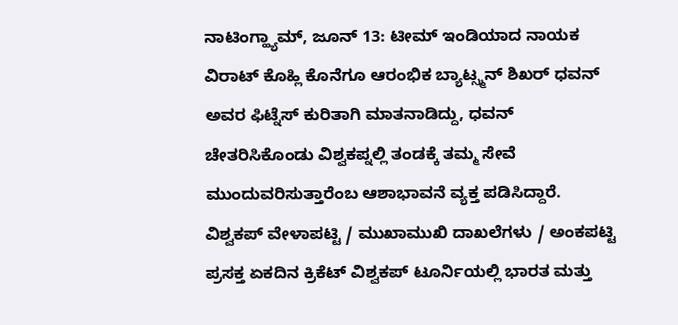ನಾಟಿಂಗ್ಹ್ಯಾಮ್, ಜೂನ್ 13: ಟೀಮ್ ಇಂಡಿಯಾದ ನಾಯಕ ವಿರಾಟ್ ಕೊಹ್ಲಿ ಕೊನೆಗೂ ಆರಂಭಿಕ ಬ್ಯಾಟ್ಸ್ಮನ್ ಶಿಖರ್ ಧವನ್ ಅವರ ಫಿಟ್ನೆಸ್ ಕುರಿತಾಗಿ ಮಾತನಾಡಿದ್ದು, ಧವನ್ ಚೇತರಿಸಿಕೊಂಡು ವಿಶ್ವಕಪ್ನಲ್ಲಿ ತಂಡಕ್ಕೆ ತಮ್ಮ ಸೇವೆ ಮುಂದುವರಿಸುತ್ತಾರೆಂಬ ಆಶಾಭಾವನೆ ವ್ಯಕ್ತ ಪಡಿಸಿದ್ದಾರೆ.
ವಿಶ್ವಕಪ್ ವೇಳಾಪಟ್ಟಿ / ಮುಖಾಮುಖಿ ದಾಖಲೆಗಳು / ಅಂಕಪಟ್ಟಿ
ಪ್ರಸಕ್ತ ಏಕದಿನ ಕ್ರಿಕೆಟ್ ವಿಶ್ವಕಪ್ ಟೂರ್ನಿಯಲ್ಲಿ ಭಾರತ ಮತ್ತು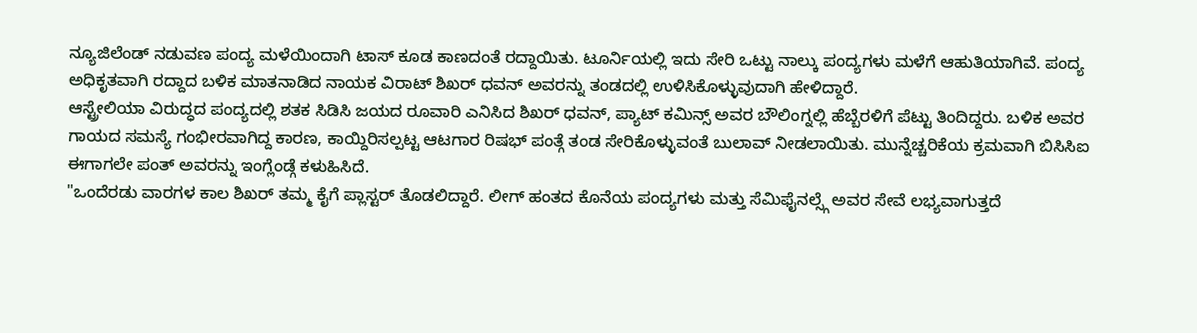ನ್ಯೂಜಿಲೆಂಡ್ ನಡುವಣ ಪಂದ್ಯ ಮಳೆಯಿಂದಾಗಿ ಟಾಸ್ ಕೂಡ ಕಾಣದಂತೆ ರದ್ದಾಯಿತು. ಟೂರ್ನಿಯಲ್ಲಿ ಇದು ಸೇರಿ ಒಟ್ಟು ನಾಲ್ಕು ಪಂದ್ಯಗಳು ಮಳೆಗೆ ಆಹುತಿಯಾಗಿವೆ. ಪಂದ್ಯ ಅಧಿಕೃತವಾಗಿ ರದ್ದಾದ ಬಳಿಕ ಮಾತನಾಡಿದ ನಾಯಕ ವಿರಾಟ್ ಶಿಖರ್ ಧವನ್ ಅವರನ್ನು ತಂಡದಲ್ಲಿ ಉಳಿಸಿಕೊಳ್ಳುವುದಾಗಿ ಹೇಳಿದ್ದಾರೆ.
ಆಸ್ಟ್ರೇಲಿಯಾ ವಿರುದ್ಧದ ಪಂದ್ಯದಲ್ಲಿ ಶತಕ ಸಿಡಿಸಿ ಜಯದ ರೂವಾರಿ ಎನಿಸಿದ ಶಿಖರ್ ಧವನ್, ಪ್ಯಾಟ್ ಕಮಿನ್ಸ್ ಅವರ ಬೌಲಿಂಗ್ನಲ್ಲಿ ಹೆಬ್ಬೆರಳಿಗೆ ಪೆಟ್ಟು ತಿಂದಿದ್ದರು. ಬಳಿಕ ಅವರ ಗಾಯದ ಸಮಸ್ಯೆ ಗಂಭೀರವಾಗಿದ್ದ ಕಾರಣ, ಕಾಯ್ದಿರಿಸಲ್ಪಟ್ಟ ಆಟಗಾರ ರಿಷಭ್ ಪಂತ್ಗೆ ತಂಡ ಸೇರಿಕೊಳ್ಳುವಂತೆ ಬುಲಾವ್ ನೀಡಲಾಯಿತು. ಮುನ್ನೆಚ್ಚರಿಕೆಯ ಕ್ರಮವಾಗಿ ಬಿಸಿಸಿಐ ಈಗಾಗಲೇ ಪಂತ್ ಅವರನ್ನು ಇಂಗ್ಲೆಂಡ್ಗೆ ಕಳುಹಿಸಿದೆ.
"ಒಂದೆರಡು ವಾರಗಳ ಕಾಲ ಶಿಖರ್ ತಮ್ಮ ಕೈಗೆ ಪ್ಲಾಸ್ಟರ್ ತೊಡಲಿದ್ದಾರೆ. ಲೀಗ್ ಹಂತದ ಕೊನೆಯ ಪಂದ್ಯಗಳು ಮತ್ತು ಸೆಮಿಫೈನಲ್ಸ್ಗೆ ಅವರ ಸೇವೆ ಲಭ್ಯವಾಗುತ್ತದೆ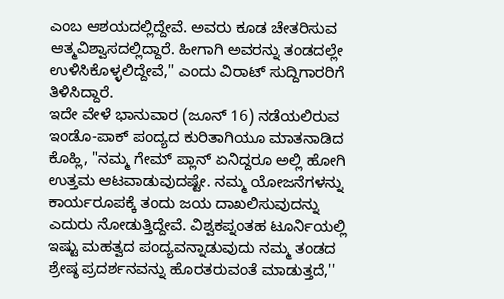ಎಂಬ ಆಶಯದಲ್ಲಿದ್ದೇವೆ. ಅವರು ಕೂಡ ಚೇತರಿಸುವ ಆತ್ಮವಿಶ್ವಾಸದಲ್ಲಿದ್ದಾರೆ. ಹೀಗಾಗಿ ಅವರನ್ನು ತಂಡದಲ್ಲೇ ಉಳಿಸಿಕೊಳ್ಳಲಿದ್ದೇವೆ,'' ಎಂದು ವಿರಾಟ್ ಸುದ್ದಿಗಾರರಿಗೆ ತಿಳಿಸಿದ್ದಾರೆ.
ಇದೇ ವೇಳೆ ಭಾನುವಾರ (ಜೂನ್ 16) ನಡೆಯಲಿರುವ ಇಂಡೊ-ಪಾಕ್ ಪಂದ್ಯದ ಕುರಿತಾಗಿಯೂ ಮಾತನಾಡಿದ ಕೊಹ್ಲಿ, "ನಮ್ಮ ಗೇಮ್ ಪ್ಲಾನ್ ಏನಿದ್ದರೂ ಅಲ್ಲಿ ಹೋಗಿ ಉತ್ತಮ ಆಟವಾಡುವುದಷ್ಟೇ. ನಮ್ಮ ಯೋಜನೆಗಳನ್ನು ಕಾರ್ಯರೂಪಕ್ಕೆ ತಂದು ಜಯ ದಾಖಲಿಸುವುದನ್ನು ಎದುರು ನೋಡುತ್ತಿದ್ದೇವೆ. ವಿಶ್ವಕಪ್ನಂತಹ ಟೂರ್ನಿಯಲ್ಲಿ ಇಷ್ಟು ಮಹತ್ವದ ಪಂದ್ಯವನ್ನಾಡುವುದು ನಮ್ಮ ತಂಡದ ಶ್ರೇಷ್ಠ ಪ್ರದರ್ಶನವನ್ನು ಹೊರತರುವಂತೆ ಮಾಡುತ್ತದೆ,''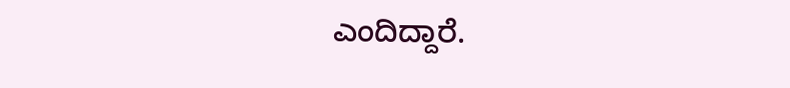ಎಂದಿದ್ದಾರೆ.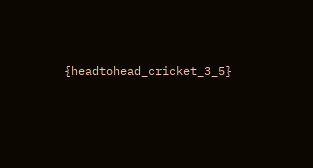{headtohead_cricket_3_5}